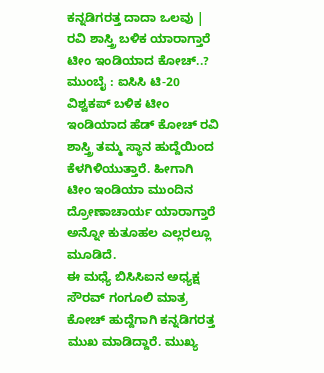ಕನ್ನಡಿಗರತ್ತ ದಾದಾ ಒಲವು | ರವಿ ಶಾಸ್ತ್ರಿ ಬಳಿಕ ಯಾರಾಗ್ತಾರೆ ಟೀಂ ಇಂಡಿಯಾದ ಕೋಚ್..?
ಮುಂಬೈ : ಐಸಿಸಿ ಟಿ-20 ವಿಶ್ವಕಪ್ ಬಳಿಕ ಟೀಂ ಇಂಡಿಯಾದ ಹೆಡ್ ಕೋಚ್ ರವಿ ಶಾಸ್ತ್ರಿ ತಮ್ಮ ಸ್ಥಾನ ಹುದ್ದೆಯಿಂದ ಕೆಳಗಿಳಿಯುತ್ತಾರೆ. ಹೀಗಾಗಿ ಟೀಂ ಇಂಡಿಯಾ ಮುಂದಿನ ದ್ರೋಣಾಚಾರ್ಯ ಯಾರಾಗ್ತಾರೆ ಅನ್ನೋ ಕುತೂಹಲ ಎಲ್ಲರಲ್ಲೂ ಮೂಡಿದೆ.
ಈ ಮಧ್ಯೆ ಬಿಸಿಸಿಐನ ಅಧ್ಯಕ್ಷ ಸೌರವ್ ಗಂಗೂಲಿ ಮಾತ್ರ ಕೋಚ್ ಹುದ್ದೆಗಾಗಿ ಕನ್ನಡಿಗರತ್ತ ಮುಖ ಮಾಡಿದ್ದಾರೆ. ಮುಖ್ಯ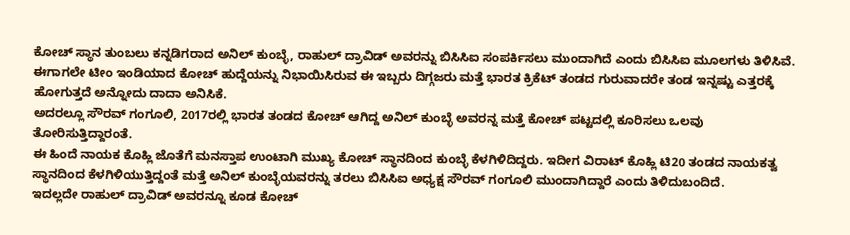ಕೋಚ್ ಸ್ಥಾನ ತುಂಬಲು ಕನ್ನಡಿಗರಾದ ಅನಿಲ್ ಕುಂಬ್ಳೆ, ರಾಹುಲ್ ದ್ರಾವಿಡ್ ಅವರನ್ನು ಬಿಸಿಸಿಐ ಸಂಪರ್ಕಿಸಲು ಮುಂದಾಗಿದೆ ಎಂದು ಬಿಸಿಸಿಐ ಮೂಲಗಳು ತಿಳಿಸಿವೆ.
ಈಗಾಗಲೇ ಟೀಂ ಇಂಡಿಯಾದ ಕೋಚ್ ಹುದ್ದೆಯನ್ನು ನಿಭಾಯಿಸಿರುವ ಈ ಇಬ್ಬರು ದಿಗ್ಗಜರು ಮತ್ತೆ ಭಾರತ ಕ್ರಿಕೆಟ್ ತಂಡದ ಗುರುವಾದರೇ ತಂಡ ಇನ್ನಷ್ಟು ಎತ್ತರಕ್ಕೆ ಹೋಗುತ್ತದೆ ಅನ್ನೋದು ದಾದಾ ಅನಿಸಿಕೆ.
ಅದರಲ್ಲೂ ಸೌರವ್ ಗಂಗೂಲಿ, 2017ರಲ್ಲಿ ಭಾರತ ತಂಡದ ಕೋಚ್ ಆಗಿದ್ದ ಅನಿಲ್ ಕುಂಬ್ಳೆ ಅವರನ್ನ ಮತ್ತೆ ಕೋಚ್ ಪಟ್ಟದಲ್ಲಿ ಕೂರಿಸಲು ಒಲವು ತೋರಿಸುತ್ತಿದ್ದಾರಂತೆ.
ಈ ಹಿಂದೆ ನಾಯಕ ಕೊಹ್ಲಿ ಜೊತೆಗೆ ಮನಸ್ತಾಪ ಉಂಟಾಗಿ ಮುಖ್ಯ ಕೋಚ್ ಸ್ಥಾನದಿಂದ ಕುಂಬ್ಳೆ ಕೆಳಗಿಳಿದಿದ್ದರು. ಇದೀಗ ವಿರಾಟ್ ಕೊಹ್ಲಿ ಟಿ20 ತಂಡದ ನಾಯಕತ್ವ ಸ್ಥಾನದಿಂದ ಕೆಳಗಿಳಿಯುತ್ತಿದ್ದಂತೆ ಮತ್ತೆ ಅನಿಲ್ ಕುಂಬ್ಳೆಯವರನ್ನು ತರಲು ಬಿಸಿಸಿಐ ಅಧ್ಯಕ್ಷ ಸೌರವ್ ಗಂಗೂಲಿ ಮುಂದಾಗಿದ್ದಾರೆ ಎಂದು ತಿಳಿದುಬಂದಿದೆ.
ಇದಲ್ಲದೇ ರಾಹುಲ್ ದ್ರಾವಿಡ್ ಅವರನ್ನೂ ಕೂಡ ಕೋಚ್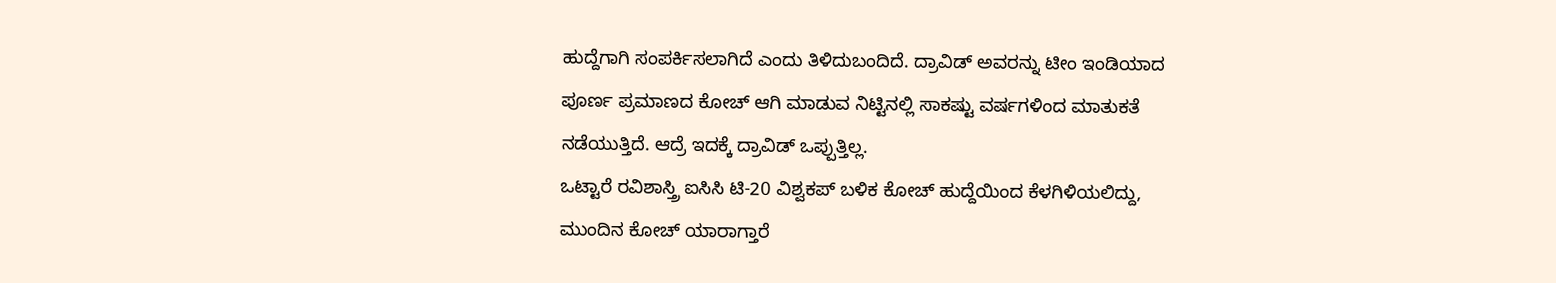ಹುದ್ದೆಗಾಗಿ ಸಂಪರ್ಕಿಸಲಾಗಿದೆ ಎಂದು ತಿಳಿದುಬಂದಿದೆ. ದ್ರಾವಿಡ್ ಅವರನ್ನು ಟೀಂ ಇಂಡಿಯಾದ ಪೂರ್ಣ ಪ್ರಮಾಣದ ಕೋಚ್ ಆಗಿ ಮಾಡುವ ನಿಟ್ಟಿನಲ್ಲಿ ಸಾಕಷ್ಟು ವರ್ಷಗಳಿಂದ ಮಾತುಕತೆ ನಡೆಯುತ್ತಿದೆ. ಆದ್ರೆ ಇದಕ್ಕೆ ದ್ರಾವಿಡ್ ಒಪ್ಪುತ್ತಿಲ್ಲ.
ಒಟ್ಟಾರೆ ರವಿಶಾಸ್ತ್ರಿ ಐಸಿಸಿ ಟಿ-20 ವಿಶ್ವಕಪ್ ಬಳಿಕ ಕೋಚ್ ಹುದ್ದೆಯಿಂದ ಕೆಳಗಿಳಿಯಲಿದ್ದು, ಮುಂದಿನ ಕೋಚ್ ಯಾರಾಗ್ತಾರೆ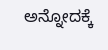ಅನ್ನೋದಕ್ಕೆ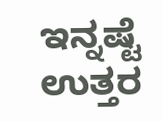ಇನ್ನಷ್ಟೆ ಉತ್ತರ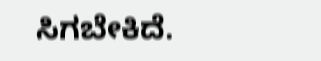ಸಿಗಬೇಕಿದೆ.